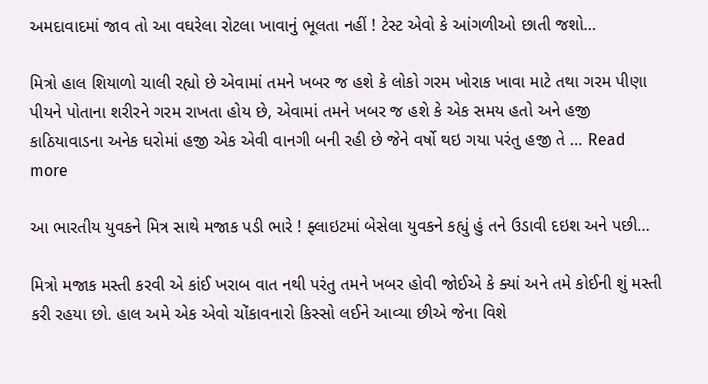અમદાવાદમાં જાવ તો આ વઘરેલા રોટલા ખાવાનું ભૂલતા નહીં ! ટેસ્ટ એવો કે આંગળીઓ છાતી જશો…

મિત્રો હાલ શિયાળો ચાલી રહ્યો છે એવામાં તમને ખબર જ હશે કે લોકો ગરમ ખોરાક ખાવા માટે તથા ગરમ પીણા પીયને પોતાના શરીરને ગરમ રાખતા હોય છે, એવામાં તમને ખબર જ હશે કે એક સમય હતો અને હજી કાઠિયાવાડના અનેક ઘરોમાં હજી એક એવી વાનગી બની રહી છે જેને વર્ષો થઇ ગયા પરંતુ હજી તે … Read more

આ ભારતીય યુવકને મિત્ર સાથે મજાક પડી ભારે ! ફ્લાઇટમાં બેસેલા યુવકને કહ્યું હું તને ઉડાવી દઇશ અને પછી…

મિત્રો મજાક મસ્તી કરવી એ કાંઈ ખરાબ વાત નથી પરંતુ તમને ખબર હોવી જોઈએ કે ક્યાં અને તમે કોઈની શું મસ્તી કરી રહયા છો. હાલ અમે એક એવો ચોંકાવનારો કિસ્સો લઈને આવ્યા છીએ જેના વિશે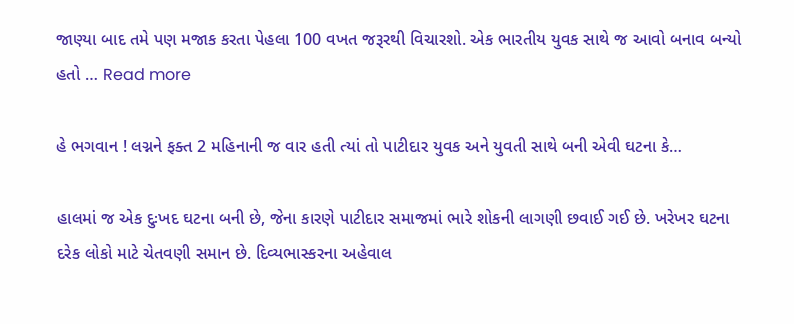જાણ્યા બાદ તમે પણ મજાક કરતા પેહલા 100 વખત જરૂરથી વિચારશો. એક ભારતીય યુવક સાથે જ આવો બનાવ બન્યો હતો … Read more

હે ભગવાન ! લગ્નને ફક્ત 2 મહિનાની જ વાર હતી ત્યાં તો પાટીદાર યુવક અને યુવતી સાથે બની એવી ઘટના કે…

હાલમાં જ એક દુઃખદ ઘટના બની છે, જેના કારણે પાટીદાર સમાજમાં ભારે શોકની લાગણી છવાઈ ગઈ છે. ખરેખર ઘટના દરેક લોકો માટે ચેતવણી સમાન છે. દિવ્યભાસ્કરના અહેવાલ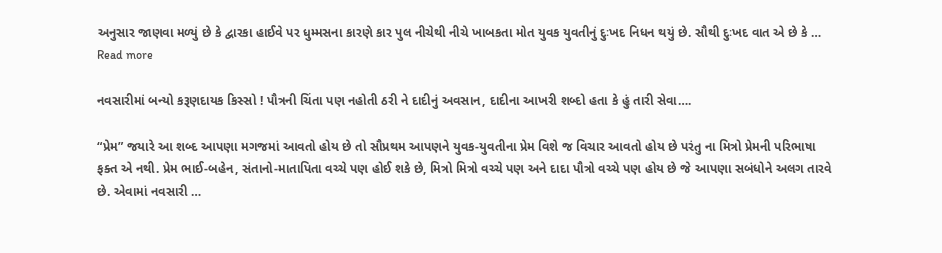અનુસાર જાણવા મળ્યું છે કે દ્વારકા હાઈવે પર ધુમ્મસના કારણે કાર પુલ નીચેથી નીચે ખાબકતા મોત યુવક યુવતીનું દુઃખદ નિધન થયું છે. સૌથી દુઃખદ વાત એ છે કે … Read more

નવસારીમાં બન્યો કરૂણદાયક કિસ્સો ! પૌત્રની ચિંતા પણ નહોતી ઠરી ને દાદીનું અવસાન, દાદીના આખરી શબ્દો હતા કે હું તારી સેવા….

“પ્રેમ” જયારે આ શબ્દ આપણા મગજમાં આવતો હોય છે તો સૌપ્રથમ આપણને યુવક-યુવતીના પ્રેમ વિશે જ વિચાર આવતો હોય છે પરંતુ ના મિત્રો પ્રેમની પરિભાષા ફક્ત એ નથી. પ્રેમ ભાઈ-બહેન, સંતાનો-માતાપિતા વચ્ચે પણ હોઈ શકે છે, મિત્રો મિત્રો વચ્ચે પણ અને દાદા પૌત્રો વચ્ચે પણ હોય છે જે આપણા સબંધોને અલગ તારવે છે. એવામાં નવસારી …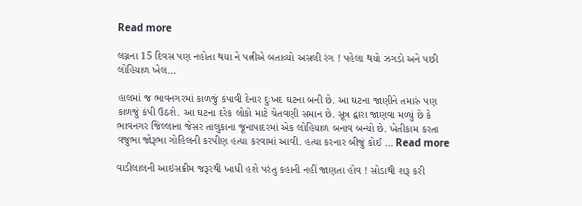Read more

લગ્નના 15 દિવસ પણ નહોતા થયા ને પત્નીએ બતાવ્યો અસલી રંગ ! પહેલા થયો ઝગડો અને પછી લોહિયાળ ખેલ…

હાલમાં જ ભાવનગરમાં કાળજું કંપાવી દેનાર દુઃખદ ઘટના બની છે. આ ઘટના જાણીને તમારું પણ કાળજું કંપી ઉઠશે. આ ઘટના દરેક લોકો માટે ચેતવણી સમાન છે. સૂત્ર દ્વારા જાણવા મળ્યું છે કે ભાવનગર જિલ્લાના જેસર તાલુકાના જૂનાપાદરમાં એક લોહિયાળ બનાવ બન્યો છે. ખેતીકામ કરતા વજુભા જોરૂભા ગોહિલની કરપીણ હત્યા કરવામાં આવી. હત્યા કરનાર બીજું કોઈ … Read more

વાડીલાલની આઇસક્રીમ જરૂરથી ખાધી હશે પરંતુ કહાની નહીં જાણતા હોવ ! સોડાથી શરૂ કરી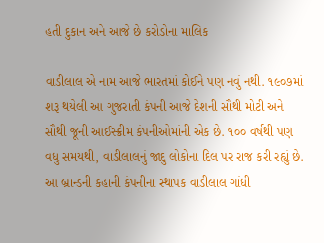હતી દુકાન અને આજે છે કરોડોના માલિક

વાડીલાલ એ નામ આજે ભારતમાં કોઈને પણ નવું નથી. ૧૯૦૭માં શરૂ થયેલી આ ગુજરાતી કંપની આજે દેશની સૌથી મોટી અને સૌથી જૂની આઈસ્ક્રીમ કંપનીઓમાંની એક છે. ૧૦૦ વર્ષથી પણ વધુ સમયથી, વાડીલાલનું જાદુ લોકોના દિલ પર રાજ કરી રહ્યું છે. આ બ્રાન્ડની કહાની કંપનીના સ્થાપક વાડીલાલ ગાંધી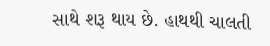સાથે શરૂ થાય છે. હાથથી ચાલતી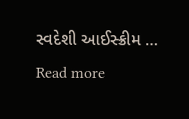સ્વદેશી આઈસ્ક્રીમ … Read more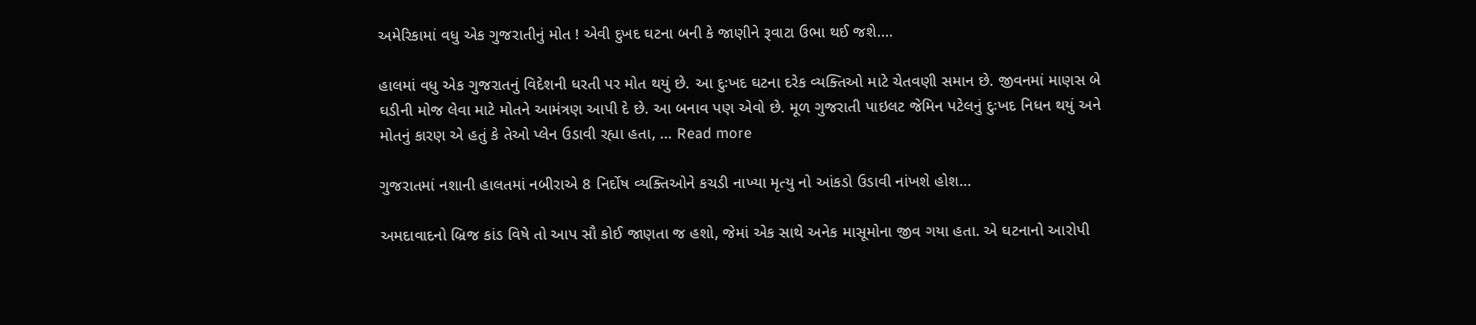અમેરિકામાં વધુ એક ગુજરાતીનું મોત ! એવી દુખદ ઘટના બની કે જાણીને રૂવાટા ઉભા થઈ જશે….

હાલમાં વધુ એક ગુજરાતનું વિદેશની ધરતી પર મોત થયું છે. આ દુઃખદ ઘટના દરેક વ્યક્તિઓ માટે ચેતવણી સમાન છે. જીવનમાં માણસ બે ઘડીની મોજ લેવા માટે મોતને આમંત્રણ આપી દે છે. આ બનાવ પણ એવો છે. મૂળ ગુજરાતી પાઇલટ જેમિન પટેલનું દુઃખદ નિધન થયું અને મોતનું કારણ એ હતું કે તેઓ પ્લેન ઉડાવી રહ્યા હતા, … Read more

ગુજરાતમાં નશાની હાલતમાં નબીરાએ 8 નિર્દોષ વ્યક્તિઓને કચડી નાખ્યા મૃત્યુ નો આંકડો ઉડાવી નાંખશે હોશ…

અમદાવાદનો બ્રિજ કાંડ વિષે તો આપ સૌ કોઈ જાણતા જ હશો, જેમાં એક સાથે અનેક માસૂમોના જીવ ગયા હતા. એ ઘટનાનો આરોપી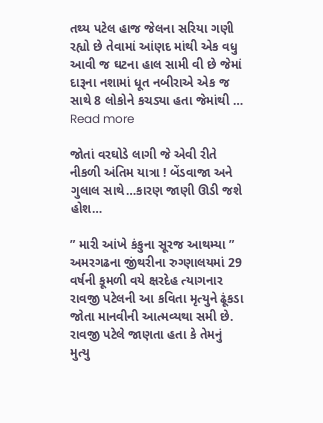તથ્ય પટેલ હાજ જેલના સરિયા ગણી રહ્યો છે તેવામાં આંણદ માંથી એક વધુ આવી જ ઘટના હાલ સામી વી છે જેમાં દારૂના નશામાં ધૂત નબીરાએ એક જ સાથે 8 લોકોને કચડ્યા હતા જેમાંથી … Read more

જોતાં વરઘોડે લાગી જે એવી રીતે નીકળી અંતિમ યાત્રા ! બેંડવાજા અને ગુલાલ સાથે…કારણ જાણી ઊડી જશે હોશ…

” મારી આંખે કંકુના સૂરજ આથમ્યા ” અમરગઢના જીંથરીના રુગ્ણાલયમાં 29 વર્ષની કૂમળી વયે ક્ષરદેહ ત્યાગનાર રાવજી પટેલની આ કવિતા મૃત્યુને ઢૂંકડા જોતા માનવીની આત્મવ્યથા સમી છે. રાવજી પટેલે જાણતા હતા કે તેમનું મુત્યુ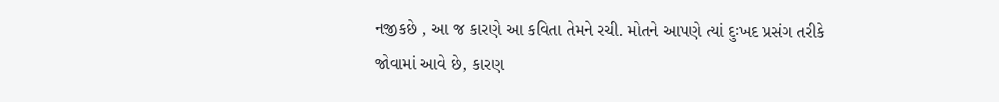નજીકછે , આ જ કારણે આ કવિતા તેમને રચી. મોતને આપણે ત્યાં દુઃખદ પ્રસંગ તરીકે જોવામાં આવે છે, કારણ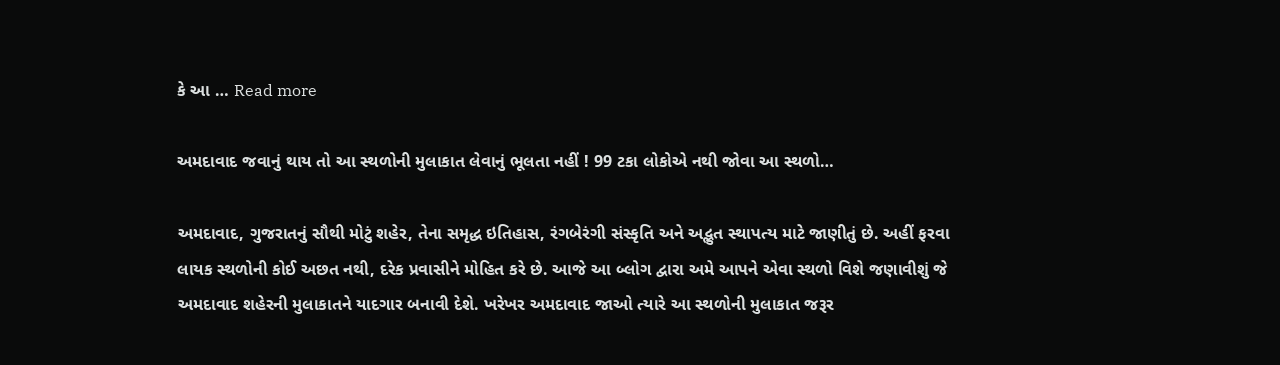કે આ … Read more

અમદાવાદ જવાનું થાય તો આ સ્થળોની મુલાકાત લેવાનું ભૂલતા નહીં ! 99 ટકા લોકોએ નથી જોવા આ સ્થળો…

અમદાવાદ, ગુજરાતનું સૌથી મોટું શહેર, તેના સમૃદ્ધ ઇતિહાસ, રંગબેરંગી સંસ્કૃતિ અને અદ્ભુત સ્થાપત્ય માટે જાણીતું છે. અહીં ફરવા લાયક સ્થળોની કોઈ અછત નથી, દરેક પ્રવાસીને મોહિત કરે છે. આજે આ બ્લોગ દ્વારા અમે આપને એવા સ્થળો વિશે જણાવીશું જે અમદાવાદ શહેરની મુલાકાતને યાદગાર બનાવી દેશે. ખરેખર અમદાવાદ જાઓ ત્યારે આ સ્થળોની મુલાકાત જરૂર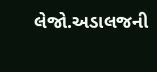લેજો.અડાલજની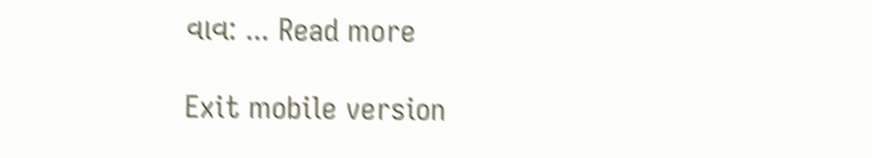વાવ: … Read more

Exit mobile version